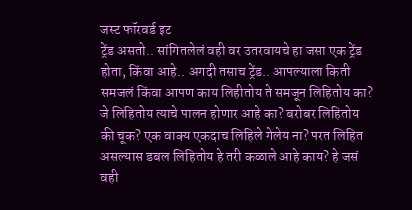जस्ट फॉरवर्ड इट
ट्रेंड असतो.. सांगितलेलं वही वर उतरवायचे हा जसा एक ट्रेंड होता, किंवा आहे.. अगदी तसाच ट्रेंड.. आपल्याला किती समजलं किंवा आपण काय लिहीतोय ते समजून लिहितोय का? जे लिहितोय त्याचे पालन होणार आहे का? बरोबर लिहितोय की चूक? एक वाक्य एकदाच लिहिले गेलेय ना? परत लिहित असल्यास डबल लिहितोय हे तरी कळाले आहे काय? हे जसं वही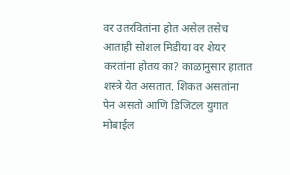वर उतरवितांना होत असेल तसेच आताही सोशल मिडीया वर शेयर करतांना होतय का? काळानुसार हातात शस्त्रे येत असतात. शिकत असतांना पेन असतो आणि डिजिटल युगात मोबाईल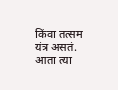किंवा तत्सम यंत्र असतं. आता त्या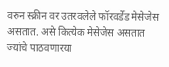वरुन स्क्रीन वर उतरवलेले फॉरवर्डेड मेसेजेस असतात. असे कित्येक मेसेजेस असतात ज्यांचे पाठवणारया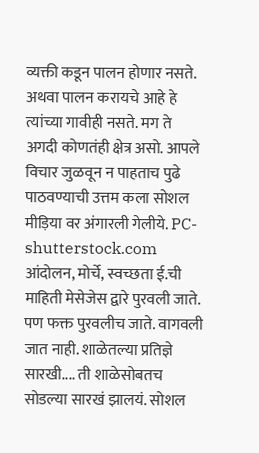व्यक्ती कडून पालन होणार नसते. अथवा पालन करायचे आहे हे त्यांच्या गावीही नसते. मग ते अगदी कोणतंही क्षेत्र असो. आपले विचार जुळवून न पाहताच पुढे पाठवण्याची उत्तम कला सोशल मीड़िया वर अंगारली गेलीये. PC-shutterstock.com आंदोलन, मोर्चे, स्वच्छता ई.ची माहिती मेसेजेस द्वारे पुरवली जाते. पण फक्त पुरवलीच जाते. वागवली जात नाही. शाळेतल्या प्रतिज्ञे सारखी.... ती शाळेसोबतच सोडल्या सारखं झालयं. सोशल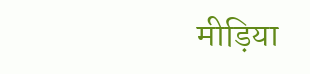मीड़िया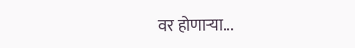वर होणाऱ्या...